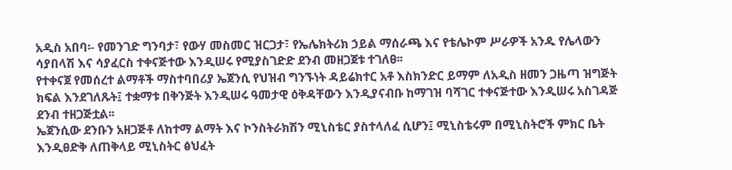አዲስ አበባ፡- የመንገድ ግንባታ፣ የውሃ መስመር ዝርጋታ፣ የኤሌክትሪክ ኃይል ማሰራጫ እና የቴሌኮም ሥራዎች አንዱ የሌላውን ሳያበላሽ እና ሳያፈርስ ተቀናጅተው እንዲሠሩ የሚያስገድድ ደንብ መዘጋጀቱ ተገለፀ፡፡
የተቀናጀ የመሰረተ ልማቶች ማስተባበሪያ ኤጀንሲ የህዝብ ግንኙነት ዳይሬክተር አቶ እስክንድር ይማም ለአዲስ ዘመን ጋዜጣ ዝግጅት ክፍል እንደገለጹት፤ ተቋማቱ በቅንጅት እንዲሠሩ ዓመታዊ ዕቅዳቸውን እንዲያናብቡ ከማገዝ ባሻገር ተቀናጅተው እንዲሠሩ አስገዳጅ ደንብ ተዘጋጅቷል፡፡
ኤጀንሲው ደንቡን አዘጋጅቶ ለከተማ ልማት እና ኮንስትራክሽን ሚኒስቴር ያስተላለፈ ሲሆን፤ ሚኒስቴሩም በሚኒስትሮች ምክር ቤት እንዲፀድቅ ለጠቅላይ ሚኒስትር ፅህፈት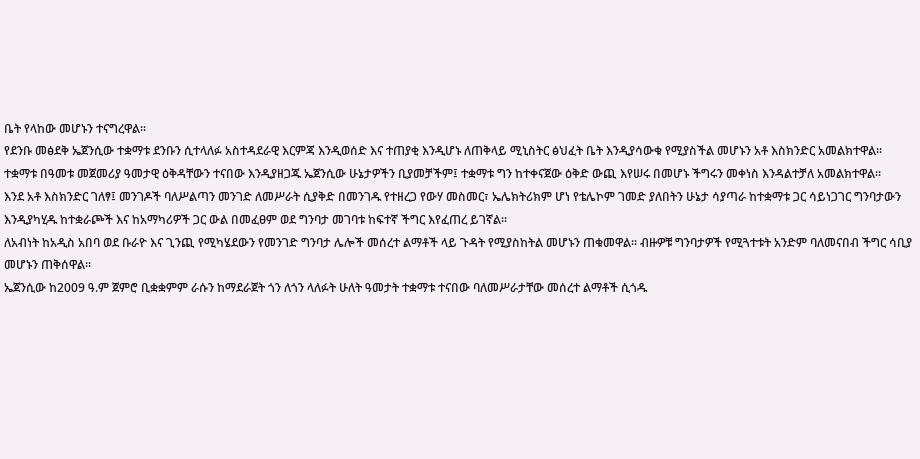ቤት የላከው መሆኑን ተናግረዋል፡፡
የደንቡ መፅደቅ ኤጀንሲው ተቋማቱ ደንቡን ሲተላለፉ አስተዳደራዊ እርምጃ እንዲወሰድ እና ተጠያቂ እንዲሆኑ ለጠቅላይ ሚኒስትር ፅህፈት ቤት እንዲያሳውቁ የሚያስችል መሆኑን አቶ እስክንድር አመልክተዋል፡፡
ተቋማቱ በዓመቱ መጀመሪያ ዓመታዊ ዕቅዳቸውን ተናበው እንዲያዘጋጁ ኤጀንሲው ሁኔታዎችን ቢያመቻችም፤ ተቋማቱ ግን ከተቀናጀው ዕቅድ ውጪ እየሠሩ በመሆኑ ችግሩን መቀነስ እንዳልተቻለ አመልክተዋል፡፡
እንደ አቶ እስክንድር ገለፃ፤ መንገዶች ባለሥልጣን መንገድ ለመሥራት ሲያቅድ በመንገዱ የተዘረጋ የውሃ መስመር፣ ኤሌክትሪክም ሆነ የቴሌኮም ገመድ ያለበትን ሁኔታ ሳያጣራ ከተቋማቱ ጋር ሳይነጋገር ግንባታውን እንዲያካሂዱ ከተቋራጮች እና ከአማካሪዎች ጋር ውል በመፈፀም ወደ ግንባታ መገባቱ ከፍተኛ ችግር እየፈጠረ ይገኛል፡፡
ለአብነት ከአዲስ አበባ ወደ ቡራዮ እና ጊንጪ የሚካሄደውን የመንገድ ግንባታ ሌሎች መሰረተ ልማቶች ላይ ጉዳት የሚያስከትል መሆኑን ጠቁመዋል፡፡ ብዙዎቹ ግንባታዎች የሚጓተቱት አንድም ባለመናበብ ችግር ሳቢያ መሆኑን ጠቅሰዋል፡፡
ኤጀንሲው ከ2009 ዓ.ም ጀምሮ ቢቋቋምም ራሱን ከማደራጀት ጎን ለጎን ላለፉት ሁለት ዓመታት ተቋማቱ ተናበው ባለመሥራታቸው መሰረተ ልማቶች ሲጎዱ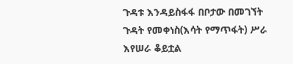ጉዳቱ እንዳይስፋፋ በቦታው በመገኘት ጉዳት የመቀነስ(እሳት የማጥፋት) ሥራ እየሠራ ቆይቷል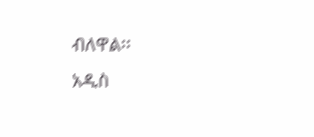ብለዋል፡፡
አዲስ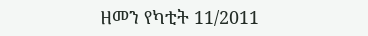ዘመን የካቲት 11/2011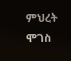ምህረት ሞገስ